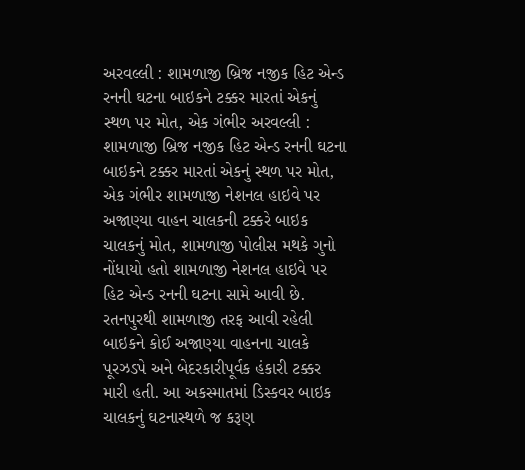અરવલ્લી : શામળાજી બ્રિજ નજીક હિટ એન્ડ રનની ઘટના બાઇકને ટક્કર મારતાં એકનું સ્થળ પર મોત, એક ગંભીર અરવલ્લી : શામળાજી બ્રિજ નજીક હિટ એન્ડ રનની ઘટના બાઇકને ટક્કર મારતાં એકનું સ્થળ પર મોત, એક ગંભીર શામળાજી નેશનલ હાઇવે પર અજાણ્યા વાહન ચાલકની ટક્કરે બાઇક ચાલકનું મોત, શામળાજી પોલીસ મથકે ગુનો નોંધાયો હતો શામળાજી નેશનલ હાઇવે પર હિટ એન્ડ રનની ઘટના સામે આવી છે. રતનપુરથી શામળાજી તરફ આવી રહેલી બાઇકને કોઈ અજાણ્યા વાહનના ચાલકે પૂરઝડપે અને બેદરકારીપૂર્વક હંકારી ટક્કર મારી હતી. આ અકસ્માતમાં ડિસ્કવર બાઇક ચાલકનું ઘટનાસ્થળે જ કરૂણ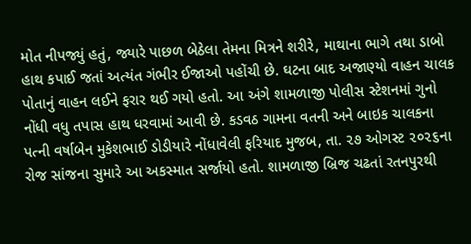મોત નીપજ્યું હતું, જ્યારે પાછળ બેઠેલા તેમના મિત્રને શરીરે, માથાના ભાગે તથા ડાબો હાથ કપાઈ જતાં અત્યંત ગંભીર ઈજાઓ પહોંચી છે. ઘટના બાદ અજાણ્યો વાહન ચાલક પોતાનું વાહન લઈને ફરાર થઈ ગયો હતો. આ અંગે શામળાજી પોલીસ સ્ટેશનમાં ગુનો નોંધી વધુ તપાસ હાથ ધરવામાં આવી છે. કડવઠ ગામના વતની અને બાઇક ચાલકના પત્ની વર્ષાબેન મુકેશભાઈ ડોડીયારે નોંધાવેલી ફરિયાદ મુજબ, તા. ૨૭ ઓગસ્ટ ૨૦૨૬ના રોજ સાંજના સુમારે આ અકસ્માત સર્જાયો હતો. શામળાજી બ્રિજ ચઢતાં રતનપુરથી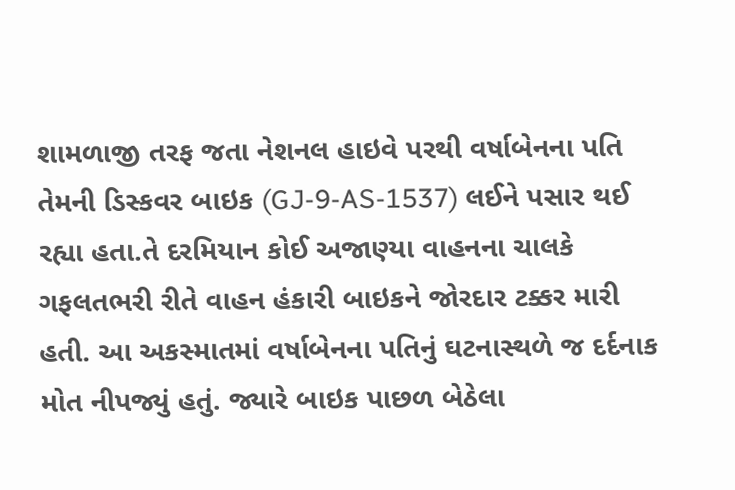શામળાજી તરફ જતા નેશનલ હાઇવે પરથી વર્ષાબેનના પતિ તેમની ડિસ્કવર બાઇક (GJ-9-AS-1537) લઈને પસાર થઈ રહ્યા હતા.તે દરમિયાન કોઈ અજાણ્યા વાહનના ચાલકે ગફલતભરી રીતે વાહન હંકારી બાઇકને જોરદાર ટક્કર મારી હતી. આ અકસ્માતમાં વર્ષાબેનના પતિનું ઘટનાસ્થળે જ દર્દનાક મોત નીપજ્યું હતું. જ્યારે બાઇક પાછળ બેઠેલા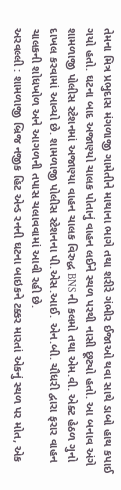તેમના મિત્ર પ્રભુદાસ મંગળાજી ગામેતીને માથાના ભાગે તથા શરીરે ગંભીર ઈજાઓ થવા સાથે ડાબો હાથ કપાઈ ગયો હતો. ઘટના બાદ અજાણ્યો ચાલક પોતાનું વાહન લઈને સ્થળ પરથી નાસી છૂટ્યો હતો. આ બનાવ અંગે શામળાજી પોલીસ સ્ટેશનમાં અજાણ્યા વાહન ચાલક વિરુદ્ધ BNS ની કલમો તથા એમ.વી. એક્ટ હેઠળ ગુનો દાખલ કરવામાં આવ્યો છે. શામળાજી પોલીસ સ્ટેશનના પી.એસ.આઈ. એન.બી. ચૌધરી દ્વારા ફરાર વાહન ચાલકની શોધખોળ અને આગળની તપાસ ચલાવવામાં આવી રહી છે.
અરવલ્લી : શામળાજી બ્રિજ નજીક હિટ એન્ડ રનની ઘટના બાઇકને ટક્કર મારતાં એકનું સ્થળ પર મોત, એક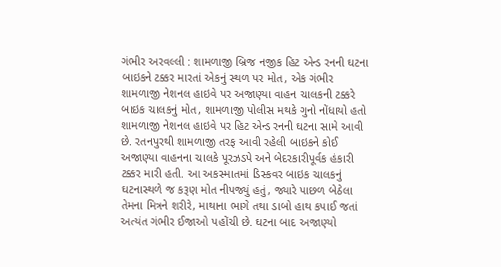ગંભીર અરવલ્લી : શામળાજી બ્રિજ નજીક હિટ એન્ડ રનની ઘટના બાઇકને ટક્કર મારતાં એકનું સ્થળ પર મોત, એક ગંભીર શામળાજી નેશનલ હાઇવે પર અજાણ્યા વાહન ચાલકની ટક્કરે બાઇક ચાલકનું મોત, શામળાજી પોલીસ મથકે ગુનો નોંધાયો હતો શામળાજી નેશનલ હાઇવે પર હિટ એન્ડ રનની ઘટના સામે આવી છે. રતનપુરથી શામળાજી તરફ આવી રહેલી બાઇકને કોઈ અજાણ્યા વાહનના ચાલકે પૂરઝડપે અને બેદરકારીપૂર્વક હંકારી ટક્કર મારી હતી. આ અકસ્માતમાં ડિસ્કવર બાઇક ચાલકનું ઘટનાસ્થળે જ કરૂણ મોત નીપજ્યું હતું, જ્યારે પાછળ બેઠેલા તેમના મિત્રને શરીરે, માથાના ભાગે તથા ડાબો હાથ કપાઈ જતાં અત્યંત ગંભીર ઈજાઓ પહોંચી છે. ઘટના બાદ અજાણ્યો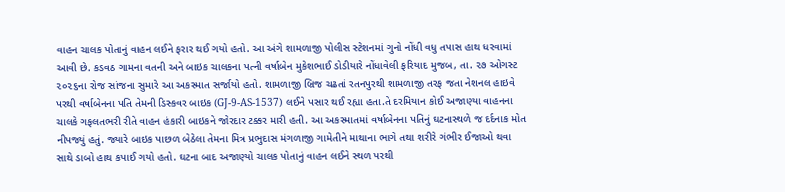વાહન ચાલક પોતાનું વાહન લઈને ફરાર થઈ ગયો હતો. આ અંગે શામળાજી પોલીસ સ્ટેશનમાં ગુનો નોંધી વધુ તપાસ હાથ ધરવામાં આવી છે. કડવઠ ગામના વતની અને બાઇક ચાલકના પત્ની વર્ષાબેન મુકેશભાઈ ડોડીયારે નોંધાવેલી ફરિયાદ મુજબ, તા. ૨૭ ઓગસ્ટ ૨૦૨૬ના રોજ સાંજના સુમારે આ અકસ્માત સર્જાયો હતો. શામળાજી બ્રિજ ચઢતાં રતનપુરથી શામળાજી તરફ જતા નેશનલ હાઇવે પરથી વર્ષાબેનના પતિ તેમની ડિસ્કવર બાઇક (GJ-9-AS-1537) લઈને પસાર થઈ રહ્યા હતા.તે દરમિયાન કોઈ અજાણ્યા વાહનના ચાલકે ગફલતભરી રીતે વાહન હંકારી બાઇકને જોરદાર ટક્કર મારી હતી. આ અકસ્માતમાં વર્ષાબેનના પતિનું ઘટનાસ્થળે જ દર્દનાક મોત નીપજ્યું હતું. જ્યારે બાઇક પાછળ બેઠેલા તેમના મિત્ર પ્રભુદાસ મંગળાજી ગામેતીને માથાના ભાગે તથા શરીરે ગંભીર ઈજાઓ થવા સાથે ડાબો હાથ કપાઈ ગયો હતો. ઘટના બાદ અજાણ્યો ચાલક પોતાનું વાહન લઈને સ્થળ પરથી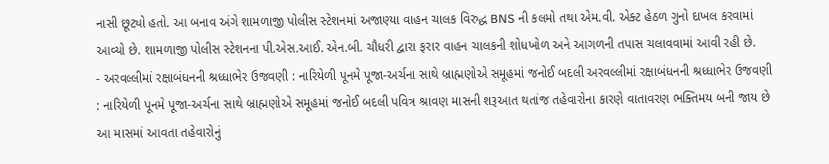નાસી છૂટ્યો હતો. આ બનાવ અંગે શામળાજી પોલીસ સ્ટેશનમાં અજાણ્યા વાહન ચાલક વિરુદ્ધ BNS ની કલમો તથા એમ.વી. એક્ટ હેઠળ ગુનો દાખલ કરવામાં આવ્યો છે. શામળાજી પોલીસ સ્ટેશનના પી.એસ.આઈ. એન.બી. ચૌધરી દ્વારા ફરાર વાહન ચાલકની શોધખોળ અને આગળની તપાસ ચલાવવામાં આવી રહી છે.
- અરવલ્લીમાં રક્ષાબંધનની શ્રધ્ધાભેર ઉજવણી : નારિયેળી પૂનમે પૂજા-અર્ચના સાથે બ્રાહ્મણોએ સમૂહમાં જનોઈ બદલી અરવલ્લીમાં રક્ષાબંધનની શ્રધ્ધાભેર ઉજવણી : નારિયેળી પૂનમે પૂજા-અર્ચના સાથે બ્રાહ્મણોએ સમૂહમાં જનોઈ બદલી પવિત્ર શ્રાવણ માસની શરૂઆત થતાંજ તહેવારોના કારણે વાતાવરણ ભક્તિમય બની જાય છે આ માસમાં આવતા તહેવારોનું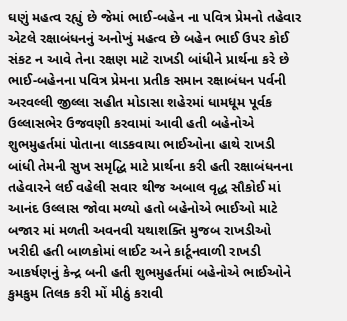ઘણું મહત્વ રહ્યું છે જેમાં ભાઈ-બહેન ના પવિત્ર પ્રેમનો તહેવાર એટલે રક્ષાબંધનનું અનોખું મહત્વ છે બહેન ભાઈ ઉપર કોઈ સંકટ ન આવે તેના રક્ષણ માટે રાખડી બાંધીને પ્રાર્થના કરે છે ભાઈ-બહેનના પવિત્ર પ્રેમના પ્રતીક સમાન રક્ષાબંધન પર્વની અરવલ્લી જીલ્લા સહીત મોડાસા શહેરમાં ધામધૂમ પૂર્વક ઉલ્લાસભેર ઉજવણી કરવામાં આવી હતી બહેનોએ શુભમુહર્તમાં પોતાના લાડકવાયા ભાઈઓના હાથે રાખડી બાંધી તેમની સુખ સમૃદ્ધિ માટે પ્રાર્થના કરી હતી રક્ષાબંધનના તહેવારને લઈ વહેલી સવાર થીજ અબાલ વૃદ્ધ સૌકોઈ માં આનંદ ઉલ્લાસ જોવા મળ્યો હતો બહેનોએ ભાઈઓ માટે બજાર માં મળતી અવનવી યથાશક્તિ મુજબ રાખડીઓ ખરીદી હતી બાળકોમાં લાઈટ અને કાર્ટૂનવાળી રાખડી આકર્ષણનું કેન્દ્ર બની હતી શુભમુહર્તમાં બહેનોએ ભાઈઓને કુમકુમ તિલક કરી મોં મીઠું કરાવી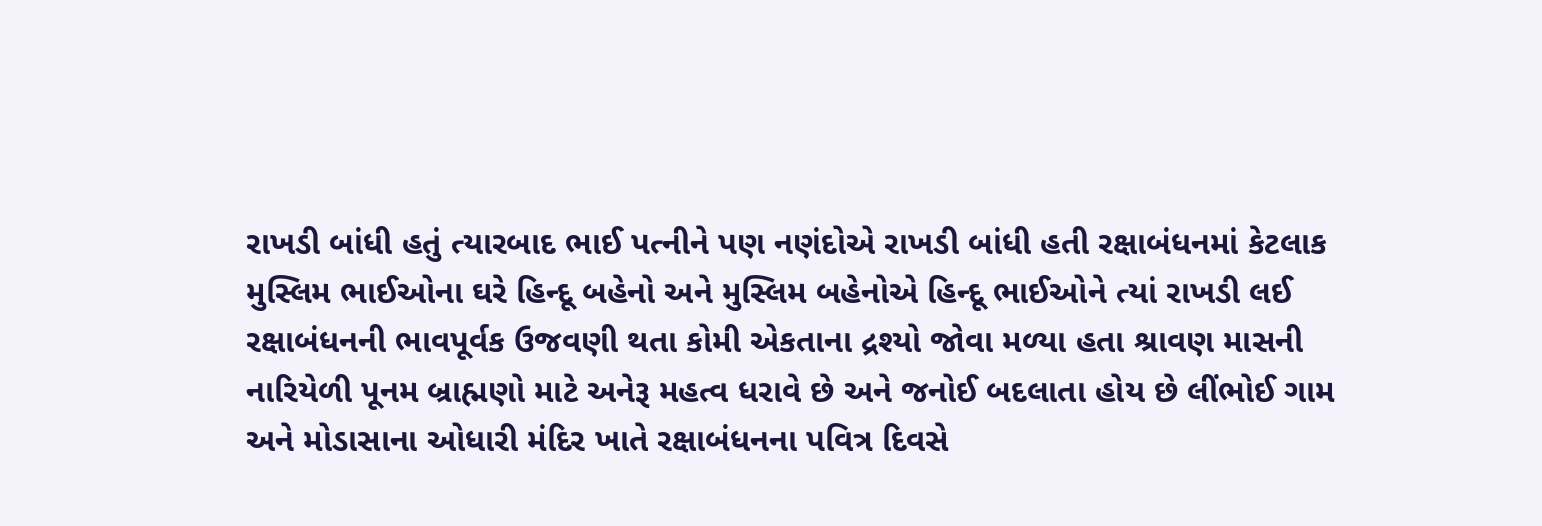રાખડી બાંધી હતું ત્યારબાદ ભાઈ પત્નીને પણ નણંદોએ રાખડી બાંધી હતી રક્ષાબંધનમાં કેટલાક મુસ્લિમ ભાઈઓના ઘરે હિન્દૂ બહેનો અને મુસ્લિમ બહેનોએ હિન્દૂ ભાઈઓને ત્યાં રાખડી લઈ રક્ષાબંધનની ભાવપૂર્વક ઉજવણી થતા કોમી એકતાના દ્રશ્યો જોવા મળ્યા હતા શ્રાવણ માસની નારિયેળી પૂનમ બ્રાહ્મણો માટે અનેરૂ મહત્વ ધરાવે છે અને જનોઈ બદલાતા હોય છે લીંભોઈ ગામ અને મોડાસાના ઓધારી મંદિર ખાતે રક્ષાબંધનના પવિત્ર દિવસે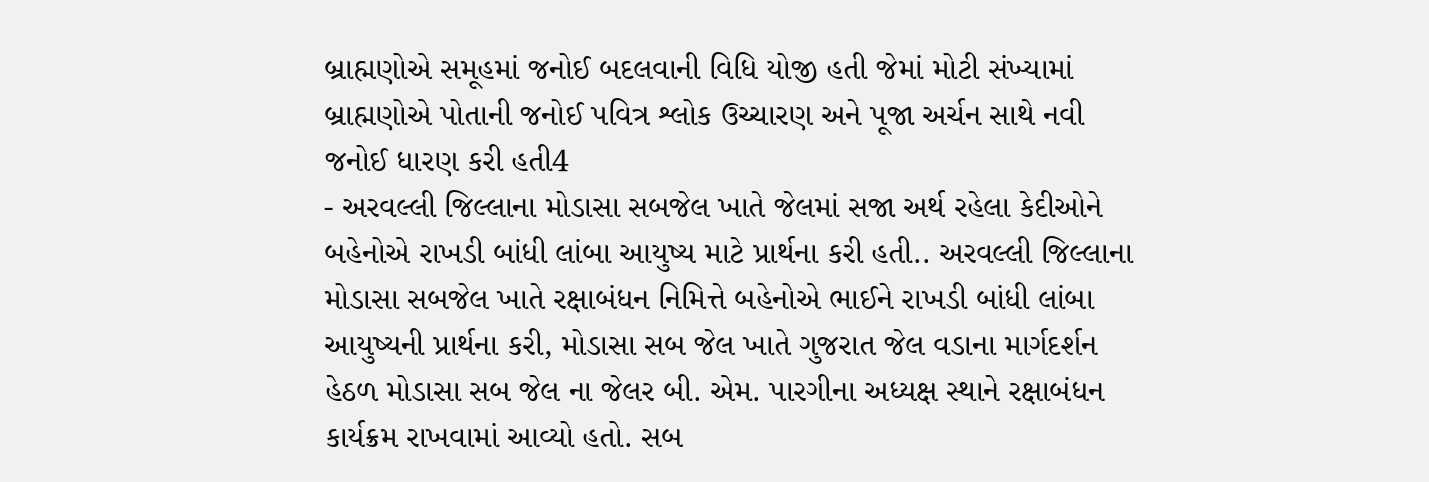બ્રાહ્મણોએ સમૂહમાં જનોઈ બદલવાની વિધિ યોજી હતી જેમાં મોટી સંખ્યામાં બ્રાહ્મણોએ પોતાની જનોઈ પવિત્ર શ્લોક ઉચ્ચારણ અને પૂજા અર્ચન સાથે નવી જનોઈ ધારણ કરી હતી4
- અરવલ્લી જિલ્લાના મોડાસા સબજેલ ખાતે જેલમાં સજા અર્થ રહેલા કેદીઓને બહેનોએ રાખડી બાંધી લાંબા આયુષ્ય માટે પ્રાર્થના કરી હતી.. અરવલ્લી જિલ્લાના મોડાસા સબજેલ ખાતે રક્ષાબંધન નિમિત્તે બહેનોએ ભાઈને રાખડી બાંધી લાંબા આયુષ્યની પ્રાર્થના કરી, મોડાસા સબ જેલ ખાતે ગુજરાત જેલ વડાના માર્ગદર્શન હેઠળ મોડાસા સબ જેલ ના જેલર બી. એમ. પારગીના અધ્યક્ષ સ્થાને રક્ષાબંધન કાર્યક્રમ રાખવામાં આવ્યો હતો. સબ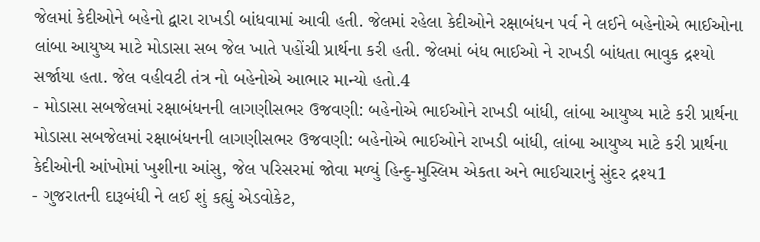જેલમાં કેદીઓને બહેનો દ્વારા રાખડી બાંધવામાં આવી હતી. જેલમાં રહેલા કેદીઓને રક્ષાબંધન પર્વ ને લઈને બહેનોએ ભાઈઓના લાંબા આયુષ્ય માટે મોડાસા સબ જેલ ખાતે પહોંચી પ્રાર્થના કરી હતી. જેલમાં બંધ ભાઈઓ ને રાખડી બાંધતા ભાવુક દ્રશ્યો સર્જાયા હતા. જેલ વહીવટી તંત્ર નો બહેનોએ આભાર માન્યો હતો.4
- મોડાસા સબજેલમાં રક્ષાબંધનની લાગણીસભર ઉજવણી: બહેનોએ ભાઈઓને રાખડી બાંધી, લાંબા આયુષ્ય માટે કરી પ્રાર્થના મોડાસા સબજેલમાં રક્ષાબંધનની લાગણીસભર ઉજવણી: બહેનોએ ભાઈઓને રાખડી બાંધી, લાંબા આયુષ્ય માટે કરી પ્રાર્થના કેદીઓની આંખોમાં ખુશીના આંસુ, જેલ પરિસરમાં જોવા મળ્યું હિન્દુ-મુસ્લિમ એકતા અને ભાઈચારાનું સુંદર દ્રશ્ય1
- ગુજરાતની દારૂબંધી ને લઈ શું કહ્યું એડવોકેટ,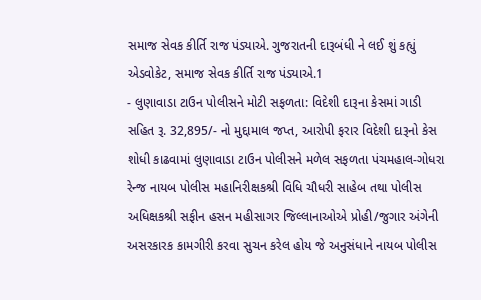સમાજ સેવક કીર્તિ રાજ પંડ્યાએ. ગુજરાતની દારૂબંધી ને લઈ શું કહ્યું એડવોકેટ, સમાજ સેવક કીર્તિ રાજ પંડ્યાએ.1
- લુણાવાડા ટાઉન પોલીસને મોટી સફળતા: વિદેશી દારૂના કેસમાં ગાડી સહિત રૂ. 32,895/- નો મુદ્દામાલ જપ્ત, આરોપી ફરાર વિદેશી દારૂનો કેસ શોધી કાઢવામાં લુણાવાડા ટાઉન પોલીસને મળેલ સફળતા પંચમહાલ-ગોધરા રેન્જ નાયબ પોલીસ મહાનિરીક્ષકશ્રી વિધિ ચૌધરી સાહેબ તથા પોલીસ અધિક્ષકશ્રી સફીન હસન મહીસાગર જિલ્લાનાઓએ પ્રોહી/જુગાર અંગેની અસરકારક કામગીરી કરવા સુચન કરેલ હોય જે અનુસંધાને નાયબ પોલીસ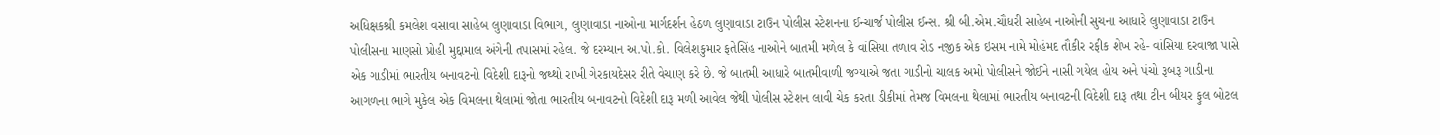અધિક્ષકશ્રી કમલેશ વસાવા સાહેબ લુણાવાડા વિભાગ, લુણાવાડા નાઓના માર્ગદર્શન હેઠળ લુણાવાડા ટાઉન પોલીસ સ્ટેશનના ઈન્ચાર્જ પોલીસ ઈન્સ. શ્રી બી.એમ.ચૌધરી સાહેબ નાઓની સુચના આધારે લુણાવાડા ટાઉન પોલીસના માણસો પ્રોહી મુદ્દામાલ અંગેની તપાસમાં રહેલ. જે દરમ્યાન અ.પો.કો. વિલેશકુમાર ફતેસિંહ નાઓને બાતમી મળેલ કે વાંસિયા તળાવ રોડ નજીક એક ઇસમ નામે મોહંમદ તૌકીર રફીક શેખ રહે- વાંસિયા દરવાજા પાસે એક ગાડીમાં ભારતીય બનાવટનો વિદેશી દારૂનો જથ્થો રાખી ગેરકાયદેસર રીતે વેચાણ કરે છે. જે બાતમી આધારે બાતમીવાળી જગ્યાએ જતા ગાડીનો ચાલક અમો પોલીસને જોઈને નાસી ગયેલ હોય અને પંચો રૂબરૂ ગાડીના આગળના ભાગે મુકેલ એક વિમલના થેલામાં જોતા ભારતીય બનાવટનો વિદેશી દારૂ મળી આવેલ જેથી પોલીસ સ્ટેશન લાવી ચેક કરતા ડીકીમાં તેમજ વિમલના થેલામાં ભારતીય બનાવટની વિદેશી દારૂ તથા ટીન બીયર ફુલ બોટલ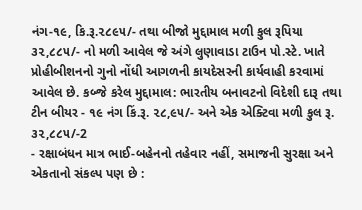નંગ-૧૯, કિ.રૂ.૨૮૯૫/- તથા બીજો મુદ્દામાલ મળી કુલ રૂપિયા ૩૨,૮૮૫/- નો મળી આવેલ જે અંગે લુણાવાડા ટાઉન પો.સ્ટે. ખાતે પ્રોહીબીશનનો ગુનો નોંધી આગળની કાયદેસરની કાર્યવાહી કરવામાં આવેલ છે. કબ્જે કરેલ મુદ્દામાલ: ભારતીય બનાવટનો વિદેશી દારૂ તથા ટીન બીયર - ૧૯ નંગ કિં.રૂ. ૨૮,૯૫/- અને એક એક્ટિવા મળી કુલ રૂ. ૩૨,૮૮૫/-2
- રક્ષાબંધન માત્ર ભાઈ-બહેનનો તહેવાર નહીં, સમાજની સુરક્ષા અને એકતાનો સંકલ્પ પણ છે :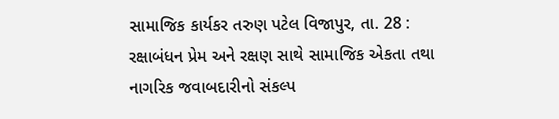સામાજિક કાર્યકર તરુણ પટેલ વિજાપુર, તા. 28 : રક્ષાબંધન પ્રેમ અને રક્ષણ સાથે સામાજિક એકતા તથા નાગરિક જવાબદારીનો સંકલ્પ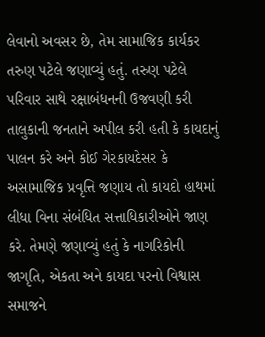લેવાનો અવસર છે, તેમ સામાજિક કાર્યકર તરુણ પટેલે જણાવ્યું હતું. તરુણ પટેલે પરિવાર સાથે રક્ષાબંધનની ઉજવણી કરી તાલુકાની જનતાને અપીલ કરી હતી કે કાયદાનું પાલન કરે અને કોઈ ગેરકાયદેસર કે અસામાજિક પ્રવૃત્તિ જણાય તો કાયદો હાથમાં લીધા વિના સંબંધિત સત્તાધિકારીઓને જાણ કરે. તેમણે જણાવ્યું હતું કે નાગરિકોની જાગૃતિ, એકતા અને કાયદા પરનો વિશ્વાસ સમાજને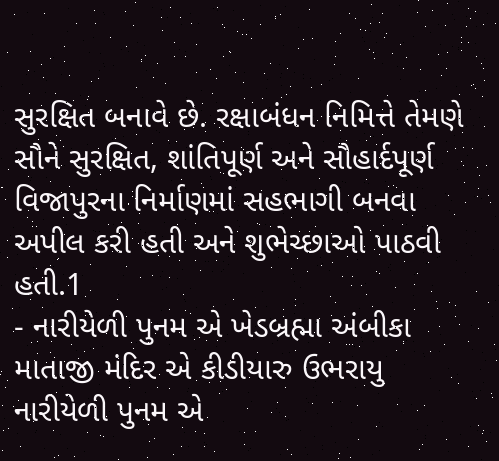સુરક્ષિત બનાવે છે. રક્ષાબંધન નિમિત્તે તેમણે સૌને સુરક્ષિત, શાંતિપૂર્ણ અને સૌહાર્દપૂર્ણ વિજાપુરના નિર્માણમાં સહભાગી બનવા અપીલ કરી હતી અને શુભેચ્છાઓ પાઠવી હતી.1
- નારીયેળી પુનમ એ ખેડબ્રહ્મા અંબીકા માતાજી મંદિર એ કીડીયારુ ઉભરાયુ નારીયેળી પુનમ એ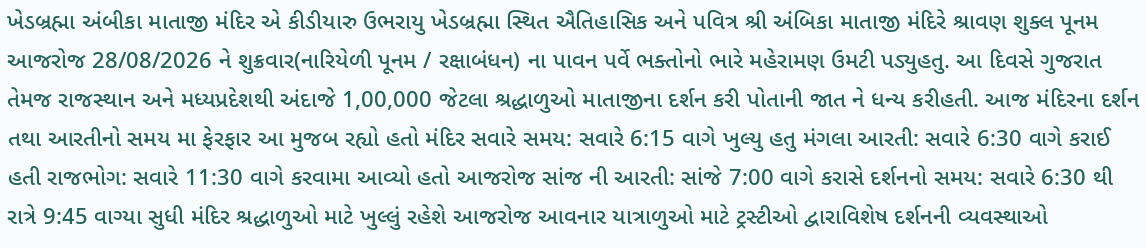ખેડબ્રહ્મા અંબીકા માતાજી મંદિર એ કીડીયારુ ઉભરાયુ ખેડબ્રહ્મા સ્થિત ઐતિહાસિક અને પવિત્ર શ્રી અંબિકા માતાજી મંદિરે શ્રાવણ શુક્લ પૂનમ આજરોજ 28/08/2026 ને શુક્રવાર(નારિયેળી પૂનમ / રક્ષાબંધન) ના પાવન પર્વે ભક્તોનો ભારે મહેરામણ ઉમટી પડ્યુહતુ. આ દિવસે ગુજરાત તેમજ રાજસ્થાન અને મધ્યપ્રદેશથી અંદાજે 1,00,000 જેટલા શ્રદ્ધાળુઓ માતાજીના દર્શન કરી પોતાની જાત ને ધન્ય કરીહતી. આજ મંદિરના દર્શન તથા આરતીનો સમય મા ફેરફાર આ મુજબ રહ્યો હતો મંદિર સવારે સમય: સવારે 6:15 વાગે ખુલ્યુ હતુ મંગલા આરતી: સવારે 6:30 વાગે કરાઈ હતી રાજભોગ: સવારે 11:30 વાગે કરવામા આવ્યો હતો આજરોજ સાંજ ની આરતી: સાંજે 7:00 વાગે કરાસે દર્શનનો સમય: સવારે 6:30 થી રાત્રે 9:45 વાગ્યા સુધી મંદિર શ્રદ્ધાળુઓ માટે ખુલ્લું રહેશે આજરોજ આવનાર યાત્રાળુઓ માટે ટ્રસ્ટીઓ દ્વારાવિશેષ દર્શનની વ્યવસ્થાઓ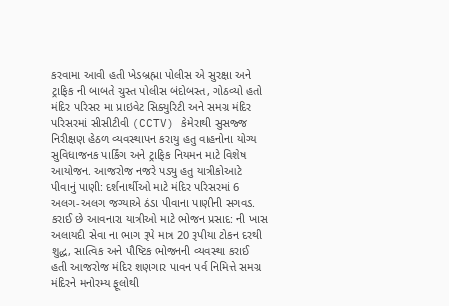કરવામા આવી હતી ખેડબ્રહ્મા પોલીસ એ સુરક્ષા અને ટ્રાફિક ની બાબતે ચુસ્ત પોલીસ બંદોબસ્ત, ગોઠવ્યો હતો મંદિર પરિસર મા પ્રાઇવેટ સિક્યુરિટી અને સમગ્ર મંદિર પરિસરમાં સીસીટીવી (CCTV) કેમેરાથી સુસજ્જ નિરીક્ષણ હેઠળ વ્યવસ્થાપન કરાયુ હતુ વાહનોના યોગ્ય સુવિધાજનક પાર્કિંગ અને ટ્રાફિક નિયમન માટે વિશેષ આયોજન. આજરોજ નજરે પડ્યુ હતુ યાત્રીકોઆટે પીવાનું પાણી: દર્શનાર્થીઓ માટે મંદિર પરિસરમાં 6 અલગ-અલગ જગ્યાએ ઠંડા પીવાના પાણીની સગવડ. કરાઈ છે આવનારા યાત્રીઓ માટે ભોજન પ્રસાદ: ની ખાસ અલાયદી સેવા ના ભાગ રૂપે માત્ર 20 રૂપીયા ટોકન દરથી શુદ્ધ, સાત્વિક અને પૌષ્ટિક ભોજનની વ્યવસ્થા કરાઈ હતી આજરોજ મંદિર શણગાર પાવન પર્વ નિમિત્તે સમગ્ર મંદિરને મનોરમ્ય ફૂલોથી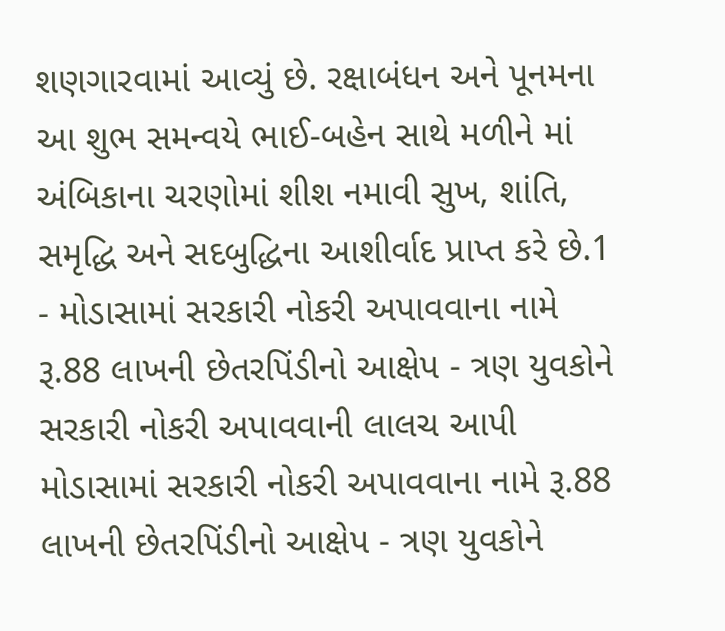શણગારવામાં આવ્યું છે. રક્ષાબંધન અને પૂનમના આ શુભ સમન્વયે ભાઈ-બહેન સાથે મળીને માં અંબિકાના ચરણોમાં શીશ નમાવી સુખ, શાંતિ, સમૃદ્ધિ અને સદબુદ્ધિના આશીર્વાદ પ્રાપ્ત કરે છે.1
- મોડાસામાં સરકારી નોકરી અપાવવાના નામે રૂ.88 લાખની છેતરપિંડીનો આક્ષેપ - ત્રણ યુવકોને સરકારી નોકરી અપાવવાની લાલચ આપી મોડાસામાં સરકારી નોકરી અપાવવાના નામે રૂ.88 લાખની છેતરપિંડીનો આક્ષેપ - ત્રણ યુવકોને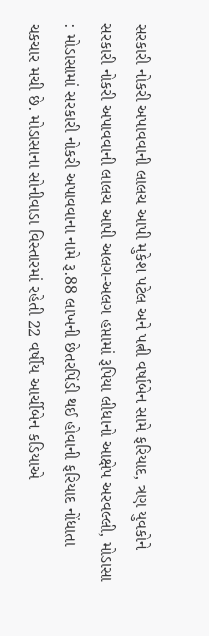સરકારી નોકરી અપાવવાની લાલચ આપી મુકેશ પટેલ અને પત્ની વર્ષાબેન સામે ફરિયાદ, ત્રણ યુવકોને સરકારી નોકરી અપાવવાની લાલચ આપી અલગ-અલગ હપ્તામાં રૂપિયા લીધાનો આક્ષેપ અરવલ્લી, મોડાસા : મોડાસામાં સરકારી નોકરી અપાવવાના નામે રૂ.88 લાખની છેતરપિંડી થઈ હોવાની ફરિયાદ નોંધાતા ચકચાર મચી છે. મોડાસાના સોનીવાડા વિસ્તારમાં રહેતી 22 વર્ષીય આર્ચીબેન કડિયાએ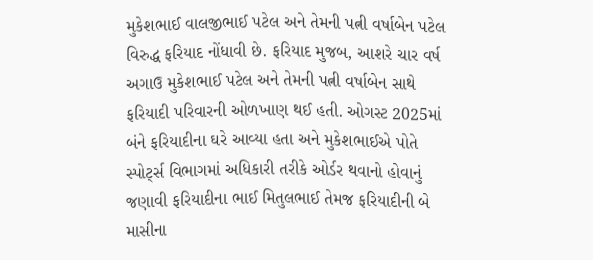મુકેશભાઈ વાલજીભાઈ પટેલ અને તેમની પત્ની વર્ષાબેન પટેલ વિરુદ્ધ ફરિયાદ નોંધાવી છે. ફરિયાદ મુજબ, આશરે ચાર વર્ષ અગાઉ મુકેશભાઈ પટેલ અને તેમની પત્ની વર્ષાબેન સાથે ફરિયાદી પરિવારની ઓળખાણ થઈ હતી. ઓગસ્ટ 2025માં બંને ફરિયાદીના ઘરે આવ્યા હતા અને મુકેશભાઈએ પોતે સ્પોર્ટ્સ વિભાગમાં અધિકારી તરીકે ઓર્ડર થવાનો હોવાનું જણાવી ફરિયાદીના ભાઈ મિતુલભાઈ તેમજ ફરિયાદીની બે માસીના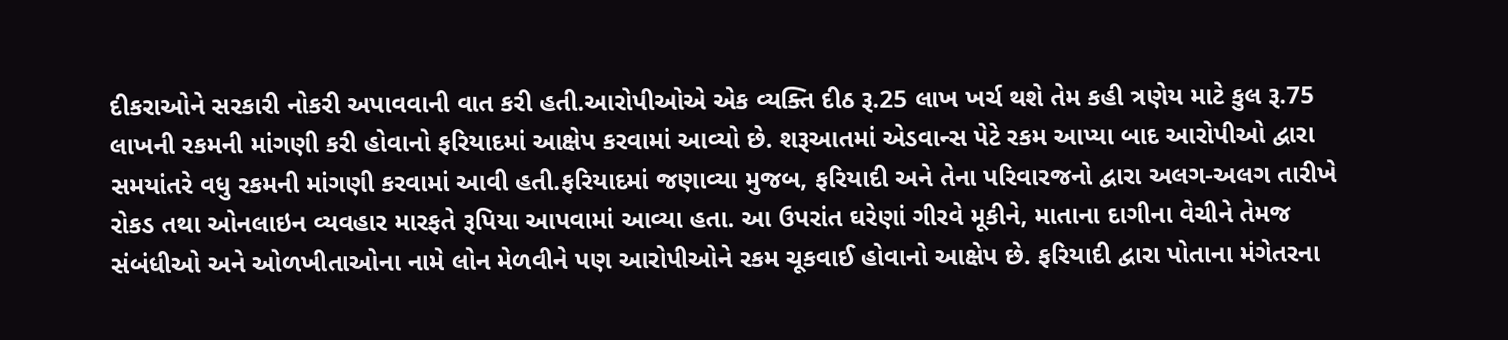દીકરાઓને સરકારી નોકરી અપાવવાની વાત કરી હતી.આરોપીઓએ એક વ્યક્તિ દીઠ રૂ.25 લાખ ખર્ચ થશે તેમ કહી ત્રણેય માટે કુલ રૂ.75 લાખની રકમની માંગણી કરી હોવાનો ફરિયાદમાં આક્ષેપ કરવામાં આવ્યો છે. શરૂઆતમાં એડવાન્સ પેટે રકમ આપ્યા બાદ આરોપીઓ દ્વારા સમયાંતરે વધુ રકમની માંગણી કરવામાં આવી હતી.ફરિયાદમાં જણાવ્યા મુજબ, ફરિયાદી અને તેના પરિવારજનો દ્વારા અલગ-અલગ તારીખે રોકડ તથા ઓનલાઇન વ્યવહાર મારફતે રૂપિયા આપવામાં આવ્યા હતા. આ ઉપરાંત ઘરેણાં ગીરવે મૂકીને, માતાના દાગીના વેચીને તેમજ સંબંધીઓ અને ઓળખીતાઓના નામે લોન મેળવીને પણ આરોપીઓને રકમ ચૂકવાઈ હોવાનો આક્ષેપ છે. ફરિયાદી દ્વારા પોતાના મંગેતરના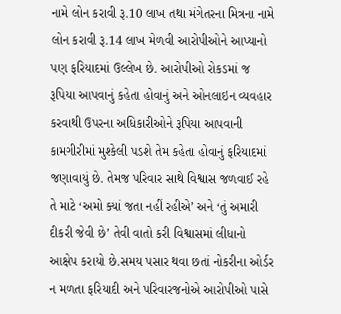નામે લોન કરાવી રૂ.10 લાખ તથા મંગેતરના મિત્રના નામે લોન કરાવી રૂ.14 લાખ મેળવી આરોપીઓને આપ્યાનો પણ ફરિયાદમાં ઉલ્લેખ છે. આરોપીઓ રોકડમાં જ રૂપિયા આપવાનું કહેતા હોવાનું અને ઓનલાઇન વ્યવહાર કરવાથી ઉપરના અધિકારીઓને રૂપિયા આપવાની કામગીરીમાં મુશ્કેલી પડશે તેમ કહેતા હોવાનું ફરિયાદમાં જણાવાયું છે. તેમજ પરિવાર સાથે વિશ્વાસ જળવાઈ રહે તે માટે ‘અમો ક્યાં જતા નહીં રહીએ’ અને ‘તું અમારી દીકરી જેવી છે’ તેવી વાતો કરી વિશ્વાસમાં લીધાનો આક્ષેપ કરાયો છે.સમય પસાર થવા છતાં નોકરીના ઓર્ડર ન મળતા ફરિયાદી અને પરિવારજનોએ આરોપીઓ પાસે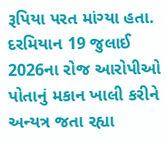રૂપિયા પરત માંગ્યા હતા. દરમિયાન 19 જુલાઈ 2026ના રોજ આરોપીઓ પોતાનું મકાન ખાલી કરીને અન્યત્ર જતા રહ્યા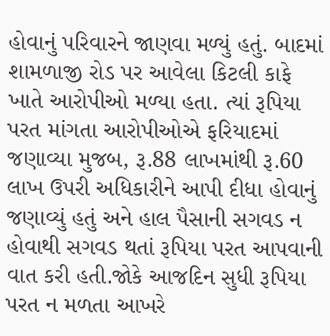હોવાનું પરિવારને જાણવા મળ્યું હતું. બાદમાં શામળાજી રોડ પર આવેલા કિટલી કાફે ખાતે આરોપીઓ મળ્યા હતા. ત્યાં રૂપિયા પરત માંગતા આરોપીઓએ ફરિયાદમાં જણાવ્યા મુજબ, રૂ.88 લાખમાંથી રૂ.60 લાખ ઉપરી અધિકારીને આપી દીધા હોવાનું જણાવ્યું હતું અને હાલ પૈસાની સગવડ ન હોવાથી સગવડ થતાં રૂપિયા પરત આપવાની વાત કરી હતી.જોકે આજદિન સુધી રૂપિયા પરત ન મળતા આખરે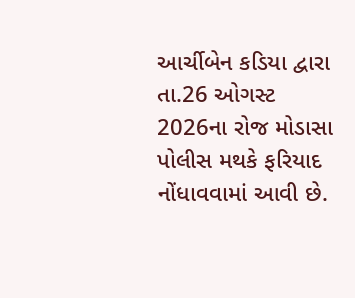આર્ચીબેન કડિયા દ્વારા તા.26 ઓગસ્ટ 2026ના રોજ મોડાસા પોલીસ મથકે ફરિયાદ નોંધાવવામાં આવી છે.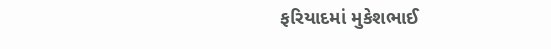ફરિયાદમાં મુકેશભાઈ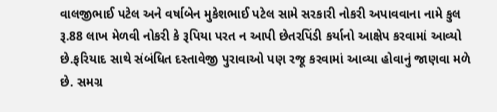વાલજીભાઈ પટેલ અને વર્ષાબેન મુકેશભાઈ પટેલ સામે સરકારી નોકરી અપાવવાના નામે કુલ રૂ.88 લાખ મેળવી નોકરી કે રૂપિયા પરત ન આપી છેતરપિંડી કર્યાનો આક્ષેપ કરવામાં આવ્યો છે.ફરિયાદ સાથે સંબંધિત દસ્તાવેજી પુરાવાઓ પણ રજૂ કરવામાં આવ્યા હોવાનું જાણવા મળે છે. સમગ્ર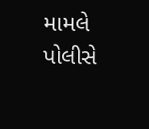મામલે પોલીસે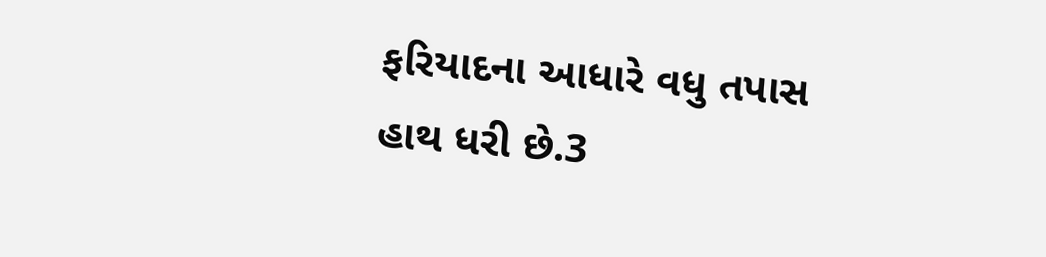ફરિયાદના આધારે વધુ તપાસ હાથ ધરી છે.3